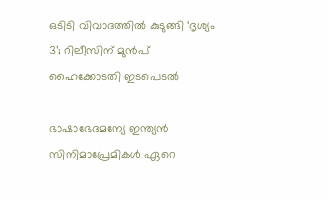ഒടിടി വിവാദത്തിൽ കുടുങ്ങി ‘ദൃശ്യം 3’; റിലീസിന് മുൻപ് ഹൈക്കോടതി ഇടപെടൽ

ഭാഷാഭേദമന്യേ ഇന്ത്യൻ സിനിമാപ്രേമികൾ ഏറെ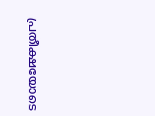പ്രതീക്ഷയോടെ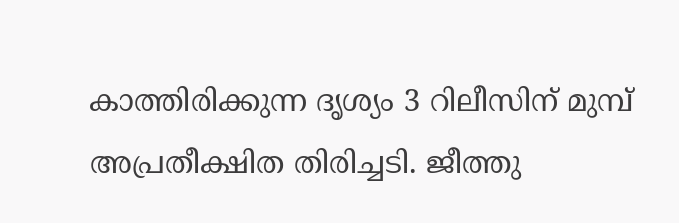കാത്തിരിക്കുന്ന ദൃശ്യം 3 റിലീസിന് മുമ്പ് അപ്രതീക്ഷിത തിരിച്ചടി. ജീത്തു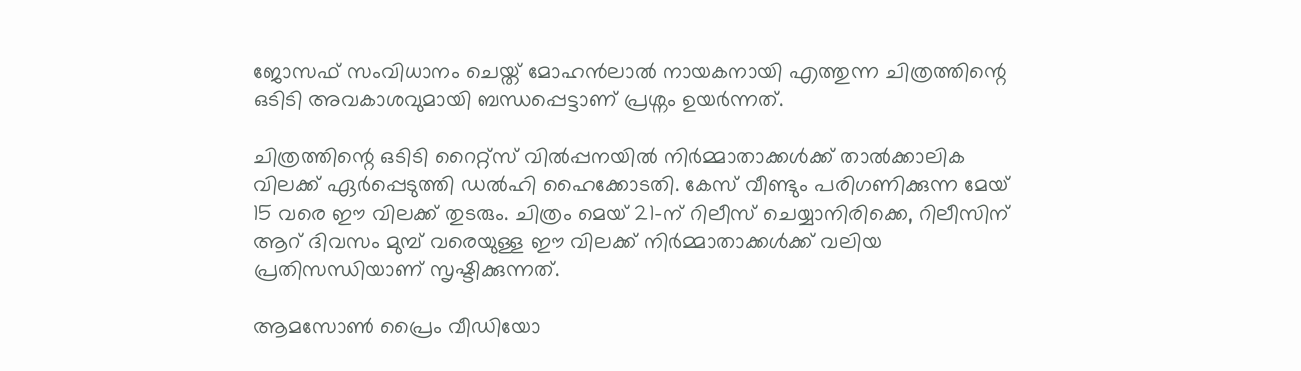ജോസഫ് സംവിധാനം ചെയ്ത് മോഹൻലാൽ നായകനായി എത്തുന്ന ചിത്രത്തിന്റെ ഒടിടി അവകാശവുമായി ബന്ധപ്പെട്ടാണ് പ്രശ്നം ഉയർന്നത്.

ചിത്രത്തിന്റെ ഒടിടി റൈറ്റ്സ് വിൽപ്പനയിൽ നിർമ്മാതാക്കൾക്ക് താൽക്കാലിക വിലക്ക് ഏർപ്പെടുത്തി ഡൽഹി ഹൈക്കോടതി. കേസ് വീണ്ടും പരിഗണിക്കുന്ന മേയ് 15 വരെ ഈ വിലക്ക് തുടരും. ചിത്രം മെയ് 21-ന് റിലീസ് ചെയ്യാനിരിക്കെ, റിലീസിന് ആറ് ദിവസം മുമ്പ് വരെയുള്ള ഈ വിലക്ക് നിർമ്മാതാക്കൾക്ക് വലിയ പ്രതിസന്ധിയാണ് സൃഷ്ടിക്കുന്നത്.

ആമസോൺ പ്രൈം വീഡിയോ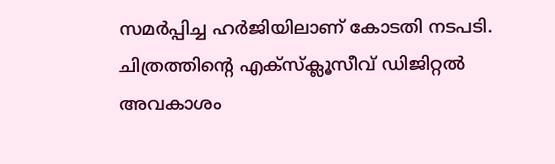സമർപ്പിച്ച ഹർജിയിലാണ് കോടതി നടപടി. ചിത്രത്തിന്റെ എക്സ്ക്ലൂസീവ് ഡിജിറ്റൽ അവകാശം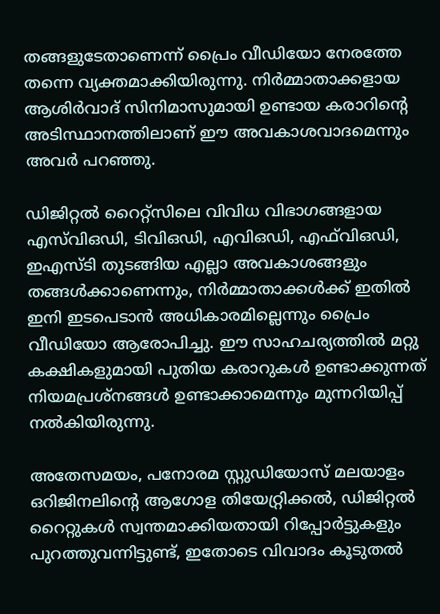തങ്ങളുടേതാണെന്ന് പ്രൈം വീഡിയോ നേരത്തേ തന്നെ വ്യക്തമാക്കിയിരുന്നു. നിർമ്മാതാക്കളായ ആശിർവാദ് സിനിമാസുമായി ഉണ്ടായ കരാറിന്റെ അടിസ്ഥാനത്തിലാണ് ഈ അവകാശവാദമെന്നും അവർ പറഞ്ഞു.

ഡിജിറ്റൽ റൈറ്റ്സിലെ വിവിധ വിഭാഗങ്ങളായ എസ്‌വിഒഡി, ടിവിഒഡി, എവിഒഡി, എഫ്‌വിഒഡി, ഇഎസ്‌ടി തുടങ്ങിയ എല്ലാ അവകാശങ്ങളും തങ്ങൾക്കാണെന്നും, നിർമ്മാതാക്കൾക്ക് ഇതിൽ ഇനി ഇടപെടാൻ അധികാരമില്ലെന്നും പ്രൈം വീഡിയോ ആരോപിച്ചു. ഈ സാഹചര്യത്തിൽ മറ്റു കക്ഷികളുമായി പുതിയ കരാറുകൾ ഉണ്ടാക്കുന്നത് നിയമപ്രശ്നങ്ങൾ ഉണ്ടാക്കാമെന്നും മുന്നറിയിപ്പ് നൽകിയിരുന്നു.

അതേസമയം, പനോരമ സ്റ്റുഡിയോസ് മലയാളം ഒറിജിനലിന്റെ ആഗോള തിയേറ്റ്രിക്കൽ, ഡിജിറ്റൽ റൈറ്റുകൾ സ്വന്തമാക്കിയതായി റിപ്പോർട്ടുകളും പുറത്തുവന്നിട്ടുണ്ട്, ഇതോടെ വിവാദം കൂടുതൽ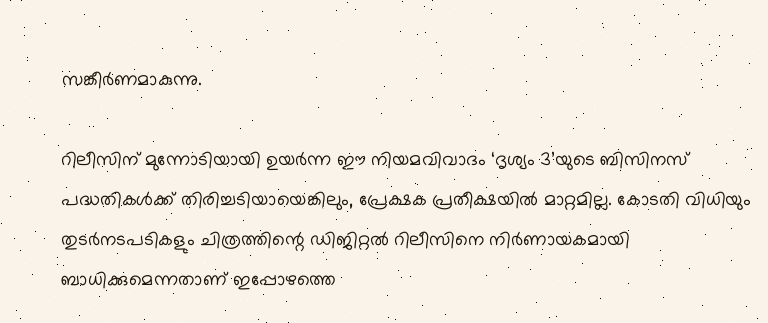സങ്കീർണമാകുന്നു.

റിലീസിന് മുന്നോടിയായി ഉയർന്ന ഈ നിയമവിവാദം ‘ദൃശ്യം 3’യുടെ ബിസിനസ് പദ്ധതികൾക്ക് തിരിച്ചടിയായെങ്കിലും, പ്രേക്ഷക പ്രതീക്ഷയിൽ മാറ്റമില്ല. കോടതി വിധിയും തുടർനടപടികളും ചിത്രത്തിന്റെ ഡിജിറ്റൽ റിലീസിനെ നിർണായകമായി ബാധിക്കുമെന്നതാണ് ഇപ്പോഴത്തെ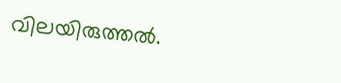വിലയിരുത്തൽ.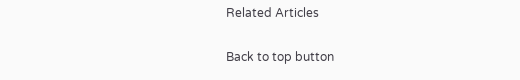Related Articles

Back to top button